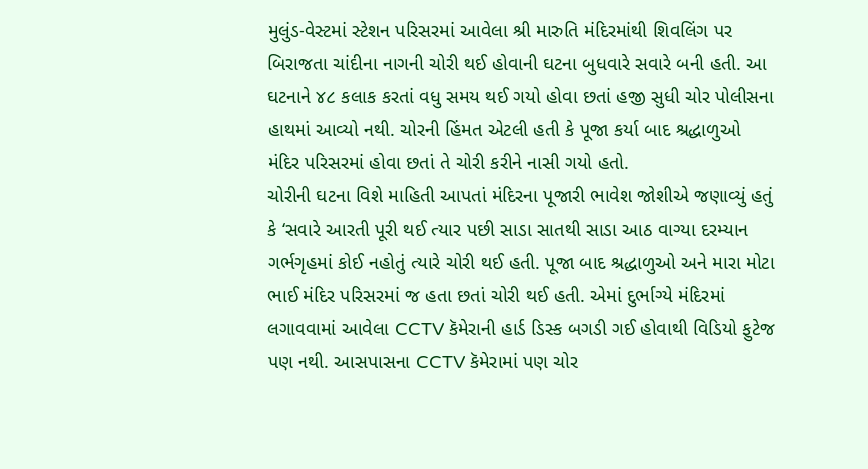મુલુંડ-વેસ્ટમાં સ્ટેશન પરિસરમાં આવેલા શ્રી મારુતિ મંદિરમાંથી શિવલિંગ પર બિરાજતા ચાંદીના નાગની ચોરી થઈ હોવાની ઘટના બુધવારે સવારે બની હતી. આ ઘટનાને ૪૮ કલાક કરતાં વધુ સમય થઈ ગયો હોવા છતાં હજી સુધી ચોર પોલીસના હાથમાં આવ્યો નથી. ચોરની હિંમત એટલી હતી કે પૂજા કર્યા બાદ શ્રદ્ધાળુઓ મંદિર પરિસરમાં હોવા છતાં તે ચોરી કરીને નાસી ગયો હતો.
ચોરીની ઘટના વિશે માહિતી આપતાં મંદિરના પૂજારી ભાવેશ જોશીએ જણાવ્યું હતું કે ‘સવારે આરતી પૂરી થઈ ત્યાર પછી સાડા સાતથી સાડા આઠ વાગ્યા દરમ્યાન ગર્ભગૃહમાં કોઈ નહોતું ત્યારે ચોરી થઈ હતી. પૂજા બાદ શ્રદ્ધાળુઓ અને મારા મોટા ભાઈ મંદિર પરિસરમાં જ હતા છતાં ચોરી થઈ હતી. એમાં દુર્ભાગ્યે મંદિરમાં લગાવવામાં આવેલા CCTV કૅમેરાની હાર્ડ ડિસ્ક બગડી ગઈ હોવાથી વિડિયો ફુટેજ પણ નથી. આસપાસના CCTV કૅમેરામાં પણ ચોર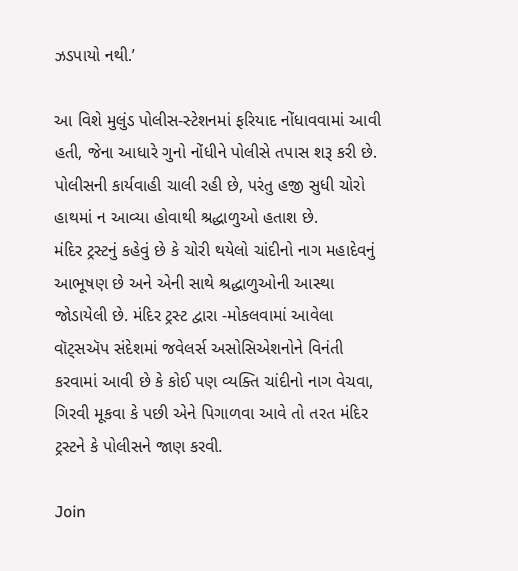ઝડપાયો નથી.’

આ વિશે મુલુંડ પોલીસ-સ્ટેશનમાં ફરિયાદ નોંધાવવામાં આવી હતી, જેના આધારે ગુનો નોંધીને પોલીસે તપાસ શરૂ કરી છે. પોલીસની કાર્યવાહી ચાલી રહી છે, પરંતુ હજી સુધી ચોરો હાથમાં ન આવ્યા હોવાથી શ્રદ્ધાળુઓ હતાશ છે.
મંદિર ટ્રસ્ટનું કહેવું છે કે ચોરી થયેલો ચાંદીનો નાગ મહાદેવનું આભૂષણ છે અને એની સાથે શ્રદ્ધાળુઓની આસ્થા જોડાયેલી છે. મંદિર ટ્રસ્ટ દ્વારા -મોકલવામાં આવેલા વૉટ્સઍપ સંદેશમાં જવેલર્સ અસોસિએશનોને વિનંતી કરવામાં આવી છે કે કોઈ પણ વ્યક્તિ ચાંદીનો નાગ વેચવા, ગિરવી મૂકવા કે પછી એને પિગાળવા આવે તો તરત મંદિર ટ્રસ્ટને કે પોલીસને જાણ કરવી.

Join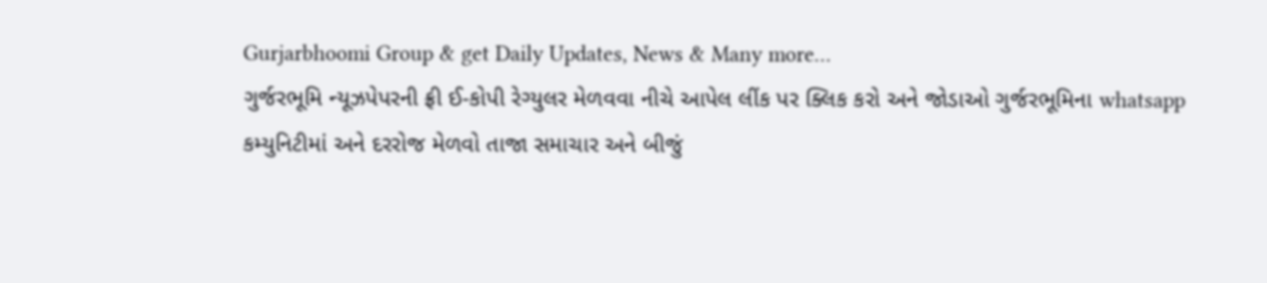Gurjarbhoomi Group & get Daily Updates, News & Many more…
ગુર્જરભૂમિ ન્યૂઝપેપરની ફ્રી ઈ-કોપી રેગ્યુલર મેળવવા નીચે આપેલ લીંક પર ક્લિક કરો અને જોડાઓ ગુર્જરભૂમિના whatsapp કમ્યુનિટીમાં અને દરરોજ મેળવો તાજા સમાચાર અને બીજું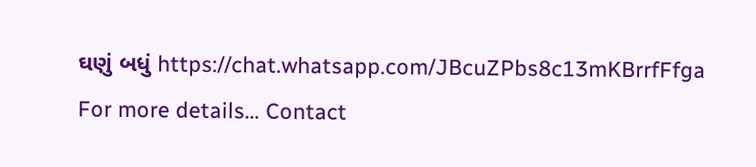ઘણું બધું https://chat.whatsapp.com/JBcuZPbs8c13mKBrrfFfga
For more details… Contact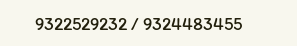9322529232 / 9324483455